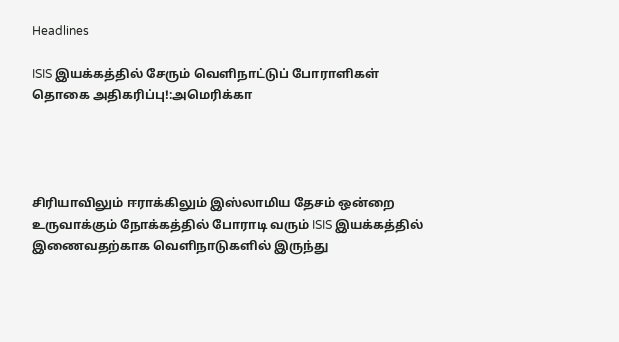Headlines

ISIS இயக்கத்தில் சேரும் வெளிநாட்டுப் போராளிகள் தொகை அதிகரிப்பு!:அமெரிக்கா




சிரியாவிலும் ஈராக்கிலும் இஸ்லாமிய தேசம் ஒன்றை உருவாக்கும் நோக்கத்தில் போராடி வரும் ISIS இயக்கத்தில் இணைவதற்காக வெளிநாடுகளில் இருந்து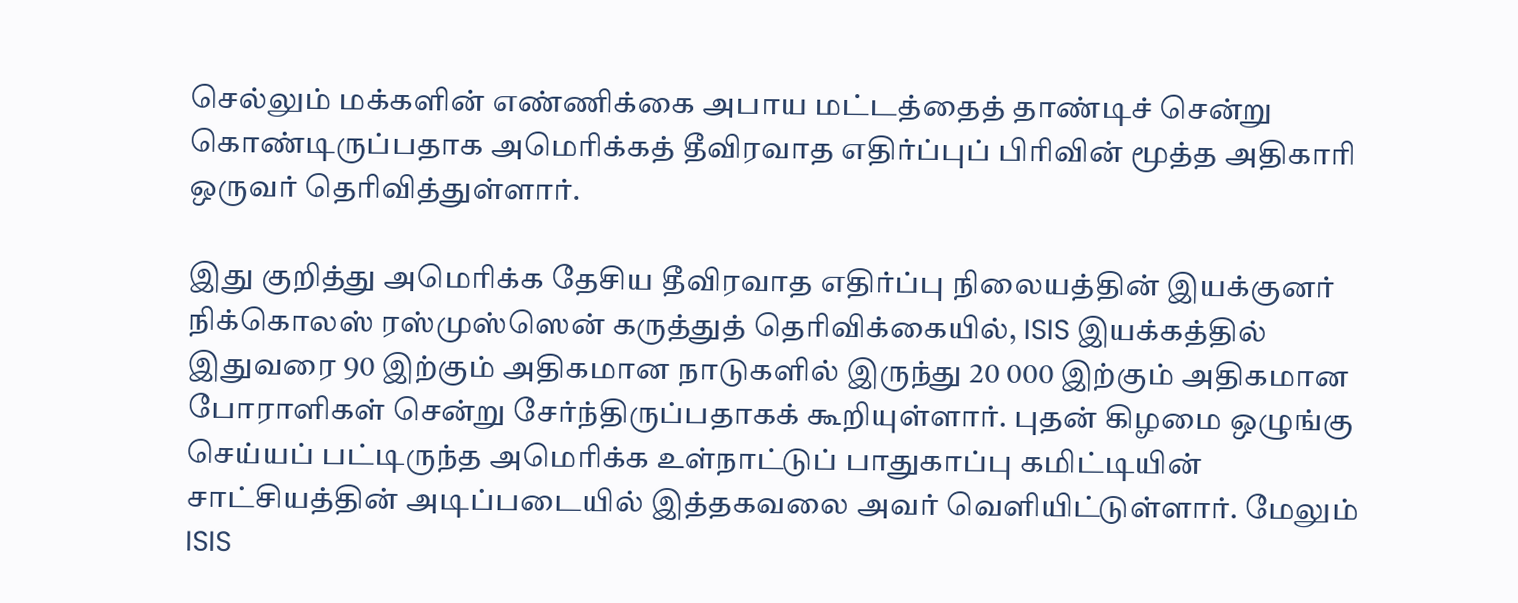செல்லும் மக்களின் எண்ணிக்கை அபாய மட்டத்தைத் தாண்டிச் சென்று கொண்டிருப்பதாக அமெரிக்கத் தீவிரவாத எதிர்ப்புப் பிரிவின் மூத்த அதிகாரி ஒருவர் தெரிவித்துள்ளார்.

இது குறித்து அமெரிக்க தேசிய தீவிரவாத எதிர்ப்பு நிலையத்தின் இயக்குனர் நிக்கொலஸ் ரஸ்முஸ்ஸென் கருத்துத் தெரிவிக்கையில், ISIS இயக்கத்தில் இதுவரை 90 இற்கும் அதிகமான நாடுகளில் இருந்து 20 000 இற்கும் அதிகமான போராளிகள் சென்று சேர்ந்திருப்பதாகக் கூறியுள்ளார். புதன் கிழமை ஒழுங்கு செய்யப் பட்டிருந்த அமெரிக்க உள்நாட்டுப் பாதுகாப்பு கமிட்டியின் சாட்சியத்தின் அடிப்படையில் இத்தகவலை அவர் வெளியிட்டுள்ளார். மேலும் ISIS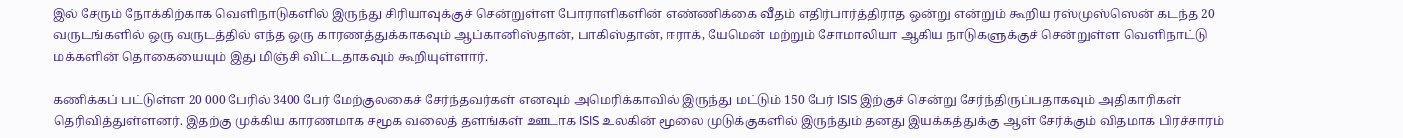இல் சேரும் நோக்கிற்காக வெளிநாடுகளில் இருந்து சிரியாவுக்குச் சென்றுள்ள போராளிகளின் எண்ணிக்கை வீதம் எதிர்பார்த்திராத ஒன்று என்றும் கூறிய ரஸ்முஸ்ஸென் கடந்த 20 வருடங்களில் ஒரு வருடத்தில் எந்த ஒரு காரணத்துக்காகவும் ஆப்கானிஸ்தான், பாகிஸ்தான், ஈராக், யேமென் மற்றும் சோமாலியா ஆகிய நாடுகளுக்குச் சென்றுள்ள வெளிநாட்டு மக்களின் தொகையையும் இது மிஞ்சி விட்டதாகவும் கூறியுள்ளார்.

கணிக்கப் பட்டுள்ள 20 000 பேரில் 3400 பேர் மேற்குலகைச் சேர்ந்தவர்கள் எனவும் அமெரிக்காவில் இருந்து மட்டும் 150 பேர் ISIS இற்குச் சென்று சேர்ந்திருப்பதாகவும் அதிகாரிகள் தெரிவித்துள்ளனர். இதற்கு முக்கிய காரணமாக சமூக வலைத் தளங்கள் ஊடாக ISIS உலகின் மூலை முடுக்குகளில் இருந்தும் தனது இயக்கத்துக்கு ஆள் சேர்க்கும் விதமாக பிரச்சாரம்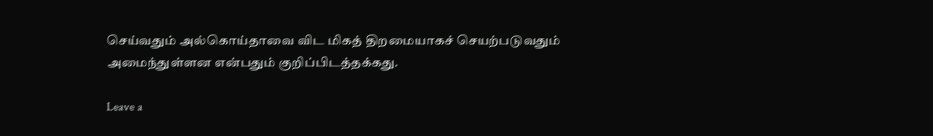செய்வதும் அல்கொய்தாவை விட மிகத் திறமையாகச் செயற்படுவதும் அமைந்துள்ளன என்பதும் குறிப்பிடத்தக்கது.

Leave a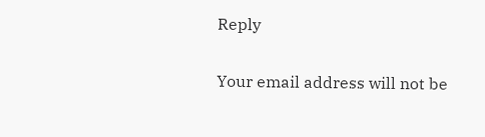Reply

Your email address will not be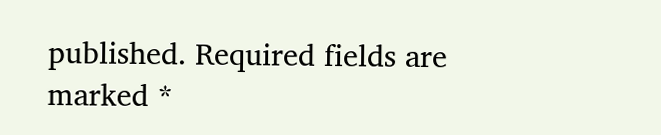published. Required fields are marked *